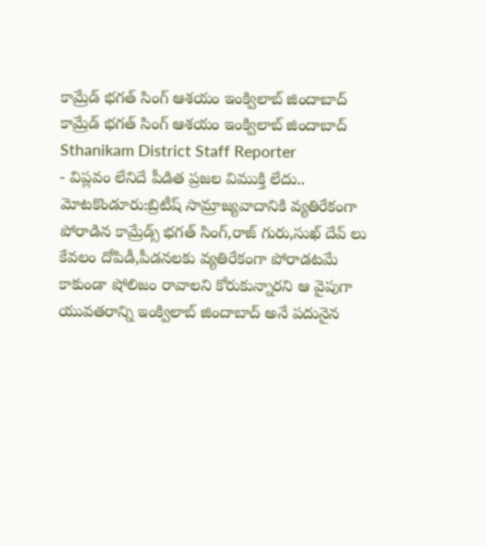కామ్రేడ్ భగత్ సింగ్ ఆశయం ఇంక్విలాబ్ జిందాబాద్
కామ్రేడ్ భగత్ సింగ్ ఆశయం ఇంక్విలాబ్ జిందాబాద్
Sthanikam District Staff Reporter
- విప్లవం లేనిదే పీడిత ప్రజల విముక్తి లేదు..
మోటకొండూరు:బ్రిటీష్ సామ్రాజ్యవాదానికి వ్యతిరేకంగా పోరాడిన కామ్రేడ్స్ భగత్ సింగ్,రాజ్ గురు,సుఖ్ దేవ్ లు కేవలం దోపిడీ,పీడనలకు వ్యతిరేకంగా పోరాడటమే కాకుండా షోలిజం రావాలని కోరుకున్నారని ఆ వైపుగా యువతరాన్ని ఇంక్విలాబ్ జిందాబాద్ అనే పదునైన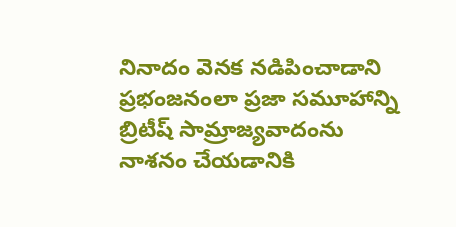నినాదం వెనక నడిపించాడాని ప్రభంజనంలా ప్రజా సమూహాన్ని బ్రిటీష్ సామ్రాజ్యవాదంను నాశనం చేయడానికి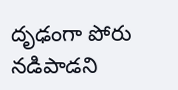దృఢంగా పోరు నడిపాడని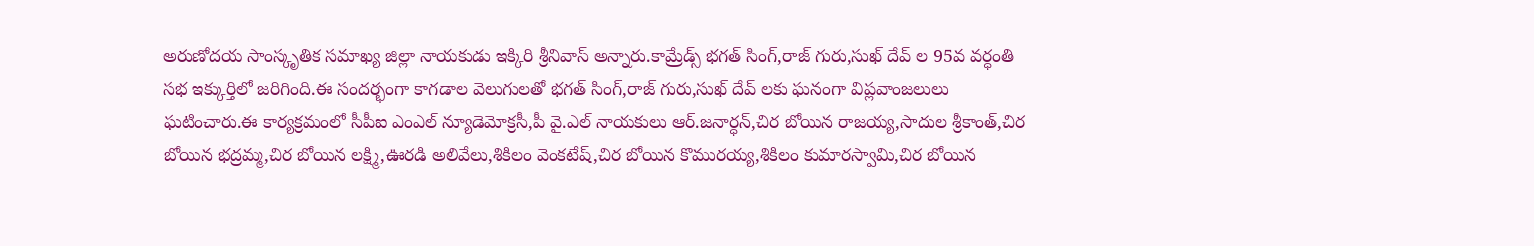అరుణోదయ సాంస్కృతిక సమాఖ్య జిల్లా నాయకుడు ఇక్కిరి శ్రీనివాస్ అన్నారు.కామ్రేడ్స్ భగత్ సింగ్,రాజ్ గురు,సుఖ్ దేవ్ ల 95వ వర్ధంతి సభ ఇక్కుర్తిలో జరిగింది.ఈ సందర్భంగా కాగడాల వెలుగులతో భగత్ సింగ్,రాజ్ గురు,సుఖ్ దేవ్ లకు ఘనంగా విప్లవాంజలులు ఘటించారు.ఈ కార్యక్రమంలో సీపీఐ ఎంఎల్ న్యూడెమోక్రసీ,పీ వై.ఎల్ నాయకులు ఆర్.జనార్ధన్,చిర బోయిన రాజయ్య,సాదుల శ్రీకాంత్,చిర బోయిన భద్రమ్మ,చిర బోయిన లక్ష్మి,ఊరడి అలివేలు,శికిలం వెంకటేష్,చిర బోయిన కొమురయ్య,శికిలం కుమారస్వామి,చిర బోయిన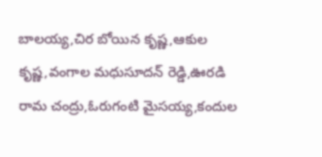బాలయ్య,చిర బోయిన కృష్ణ,ఆకుల కృష్ణ,వంగాల మధుసూదన్ రెడ్డి,ఊరడి రామ చంద్రు,ఓరుగంటి మైసయ్య,కందుల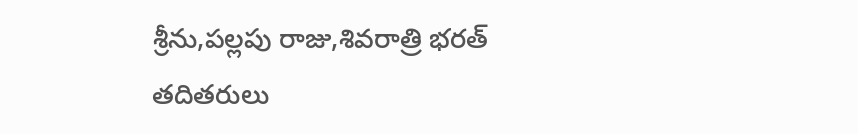శ్రీను,పల్లపు రాజు,శివరాత్రి భరత్ తదితరులు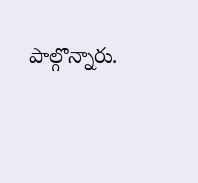పాల్గొన్నారు.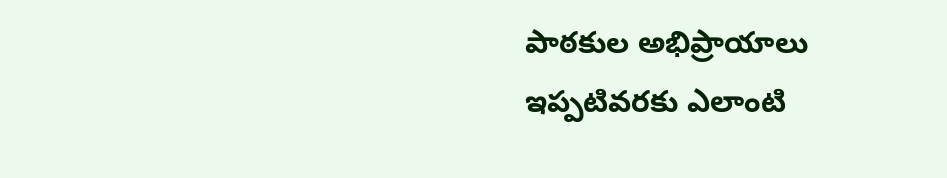పాఠకుల అభిప్రాయాలు
ఇప్పటివరకు ఎలాంటి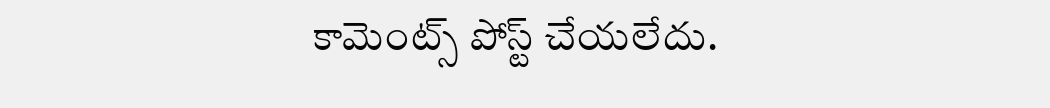కామెంట్స్ పోస్ట్ చేయలేదు.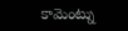కామెంట్ను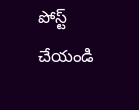పోస్ట్ చేయండి